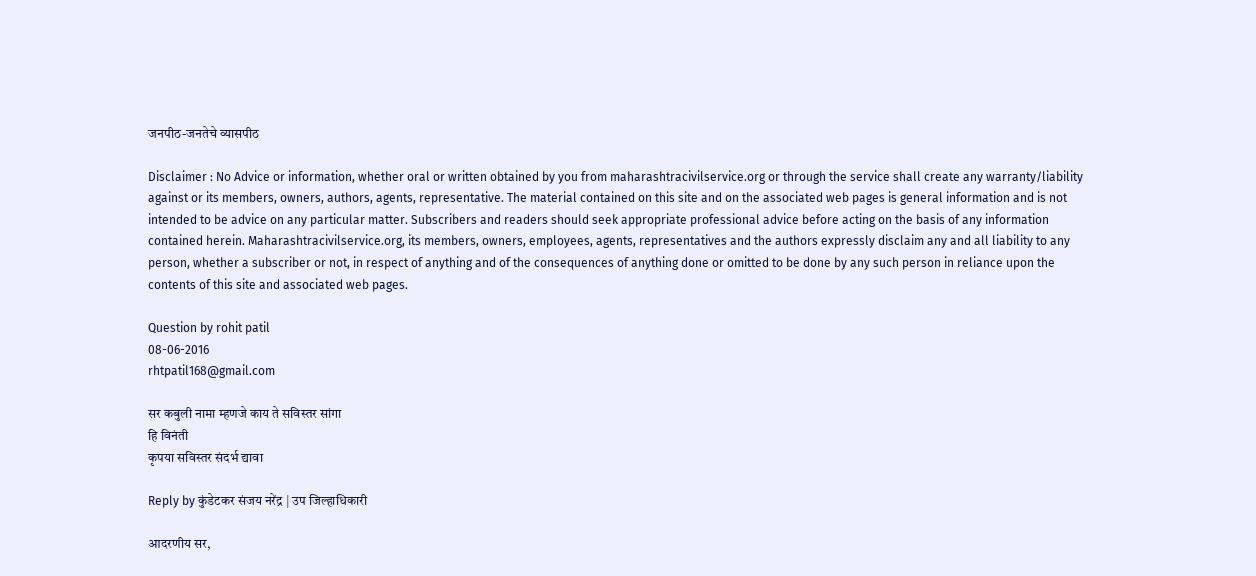जनपीठ-जनतेचे व्यासपीठ

Disclaimer : No Advice or information, whether oral or written obtained by you from maharashtracivilservice.org or through the service shall create any warranty/liability against or its members, owners, authors, agents, representative. The material contained on this site and on the associated web pages is general information and is not intended to be advice on any particular matter. Subscribers and readers should seek appropriate professional advice before acting on the basis of any information contained herein. Maharashtracivilservice.org, its members, owners, employees, agents, representatives and the authors expressly disclaim any and all liability to any person, whether a subscriber or not, in respect of anything and of the consequences of anything done or omitted to be done by any such person in reliance upon the contents of this site and associated web pages.

Question by rohit patil
08-06-2016
rhtpatil168@gmail.com

सर कबुली नामा म्हणजे काय ते सविस्तर सांगा
हि विनंती
कृपया सविस्तर संदर्भ द्यावा

Reply by कुंडेटकर संजय नरेंद्र | उप जिल्हाधिकारी

आदरणीय सर,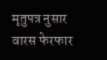मृतुपत्र नुसार वारस फेरफार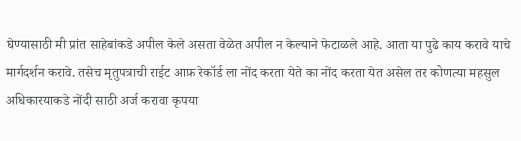घेण्यासाठी मी प्रांत साहेबांकडे अपील केले असता वेळेत अपील न केल्याने फेटाळले आहे. आता या पुढे काय करावे याचे मार्गदर्शन करावे. तसेच मृतुपत्राची राईट आफ़ रेकॉर्ड ला नोंद करता येते का नोंद करता येत असेल तर कोणत्या महसुल अधिकारयाकडे नोंदी साठी अर्ज करावा कृपया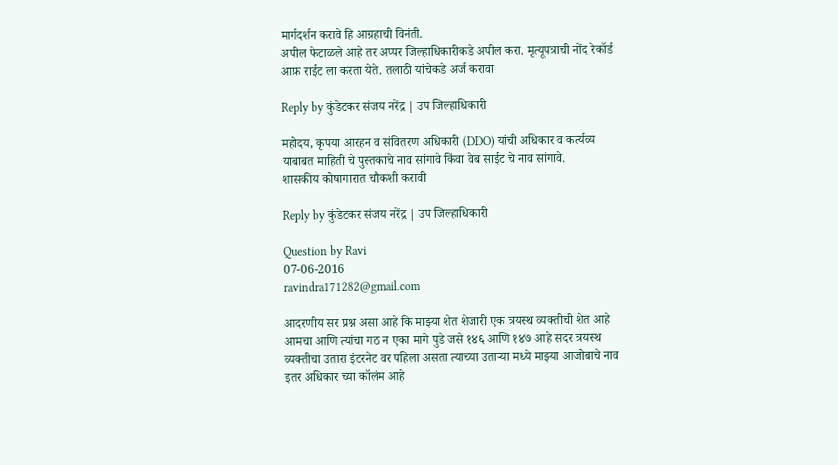मार्गदर्शन करावे हि आग्रहाची विनंती.
अपील फेटाळले आहे तर अप्पर जिल्हाधिकारीकडे अपील करा. मृत्यूपत्राची नोंद रेकॉर्ड आफ़ राईट ला करता येते. तलाठी यांचेकडे अर्ज करावा

Reply by कुंडेटकर संजय नरेंद्र | उप जिल्हाधिकारी

महोदय, कृपया आरहन व संवितरण अधिकारी (DDO) यांची अधिकार व कर्त्यव्य याबाबत माहिती चे पुस्तकाचे नाव सांगावे किंवा वेब साईट चे नाव सांगावे.
शासकीय कोषागारात चौकशी करावी

Reply by कुंडेटकर संजय नरेंद्र | उप जिल्हाधिकारी

Question by Ravi
07-06-2016
ravindra171282@gmail.com

आदरणीय सर प्रश्न असा आहे कि माझ्या शेत शेजारी एक त्रयस्थ व्यक्तीची शेत आहे आमचा आणि त्यांचा गठ न एका मागे पुडे जसे १४६ आणि १४७ आहे सदर त्रयस्थ व्यक्तीचा उतारा इंटरनेट वर पहिला असता त्याच्या उताऱ्या मध्ये माझ्या आजोबाचे नाव इतर अधिकार च्या कॉलंम आहे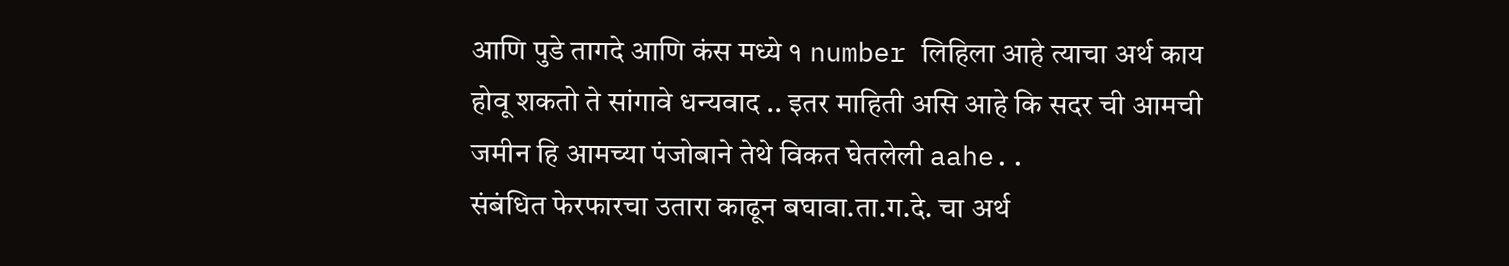आणि पुडे तागदे आणि कंस मध्ये १ number लिहिला आहे त्याचा अर्थ काय होवू शकतो ते सांगावे धन्यवाद .. इतर माहिती असि आहे कि सदर ची आमची जमीन हि आमच्या पंजोबाने तेथे विकत घेतलेली aahe..
संबंधित फेरफारचा उतारा काढून बघावा.ता.ग.दे. चा अर्थ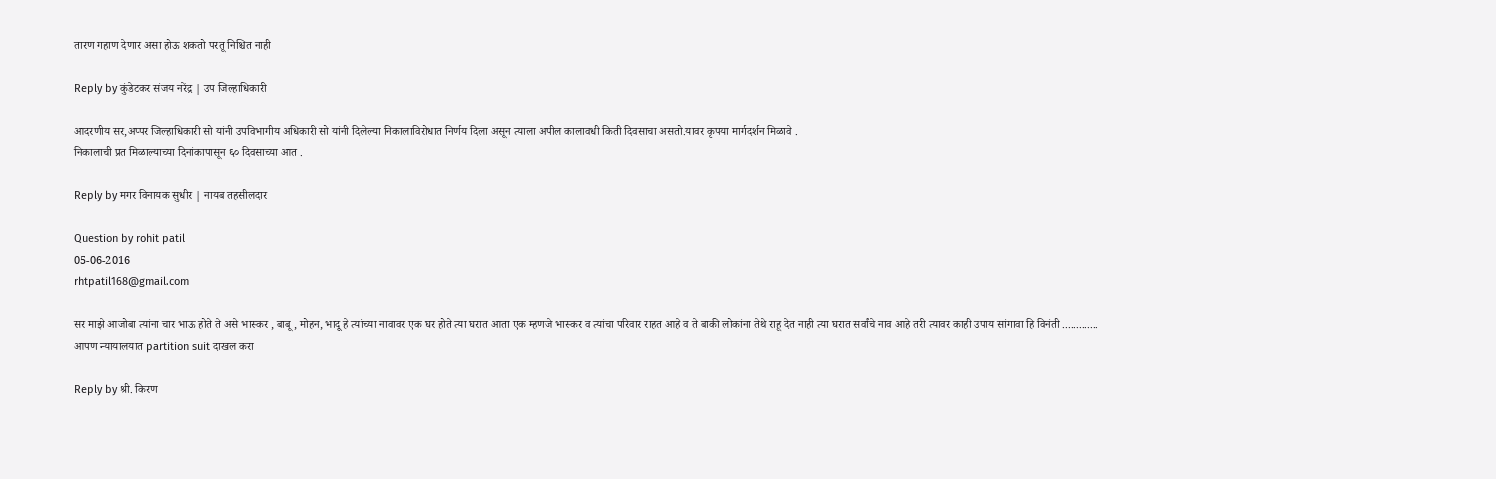तारण गहाण देणार असा होऊ शकतो परतू निश्चित नाही

Reply by कुंडेटकर संजय नरेंद्र | उप जिल्हाधिकारी

आदरणीय सर,अप्पर जिल्हाधिकारी सो यांनी उपविभागीय अधिकारी सो यांनी दिलेल्या निकालाविरोधात निर्णय दिला असून त्याला अपील कालावधी किती दिवसाचा असतो.यावर कृपया मार्गदर्शन मिळावे .
निकालाची प्रत मिळाल्याच्या दिनांकापासून ६० दिवसाच्या आत .

Reply by मगर विनायक सुधीर | नायब तहसीलदार

Question by rohit patil
05-06-2016
rhtpatil168@gmail.com

सर माझे आजोबा त्यांना चार भाऊ होते ते असे भास्कर , बाबू, मोहन, भादू हे त्यांच्या नावावर एक घर होते त्या घरात आता एक म्हणजे भास्कर व त्यांचा परिवार राहत आहे व ते बाकी लोकांना तेथे राहू देत नाही त्या घरात सर्वांचे नाव आहे तरी त्यावर काही उपाय सांगावा हि विनंती .............
आपण न्यायालयात partition suit दाखल करा

Reply by श्री. किरण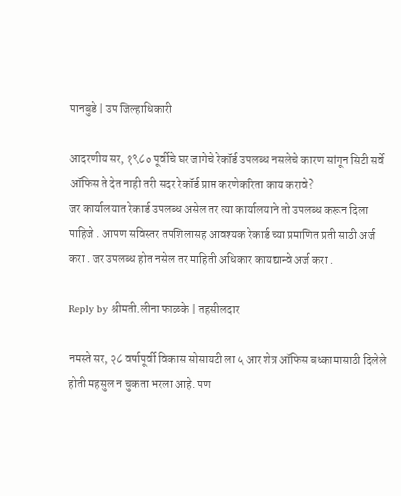पानबुडे | उप जिल्हाधिकारी

आदरणीय सर, १९८० पूर्वीचे घर जागेचे रेकॉर्ड उपलब्ध नसलेचे कारण सांगून सिटी सर्वे ऑफिस ते देत नाही तरी सदर रेकॉर्ड प्राप्त करणेकरिता काय करावे?
जर कार्यालयात रेकार्ड उपलब्ध असेल तर त्या कार्यालयाने तो उपलब्ध करून दिला पाहिजे . आपण सविस्तर तपशिलासह आवश्यक रेकार्ड च्या प्रमाणित प्रती साठी अर्ज करा . जर उपलब्ध होत नसेल तर माहिती अधिकार कायद्यान्वे अर्ज करा .

Reply by श्रीमती.लीना फाळके | तहसीलदार

नमस्ते सर, २८ वर्षापूर्वी विकास सोसायटी ला ५ आर शेत्र ऑफिस बध्कामासाठी दिलेले होती महसुल न चुकता भरला आहे. पण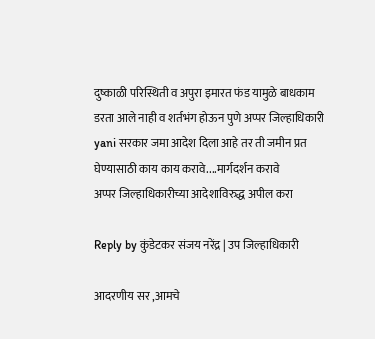दुष्काळी परिस्थिती व अपुरा इमारत फंड यामुळे बाधकाम डरता आले नाही व शर्तभंग होऊन पुणे अप्पर जिल्हाधिकारी yani सरकार जमा आदेश दिला आहे तर ती जमीन प्रत घेण्यासाठी काय काय करावे....मार्गदर्शन करावे
अप्पर जिल्हाधिकारीच्या आदेशाविरुद्ध अपील करा

Reply by कुंडेटकर संजय नरेंद्र | उप जिल्हाधिकारी

आदरणीय सर ,आमचे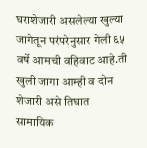घराशेजारी असलेल्या खुल्या जागेतून परंपरेनुसार गेली ६५ वर्षे आमची वहिवाट आहे.ती खुली जागा आम्ही व दोन शेजारी असे तिघात सामायिक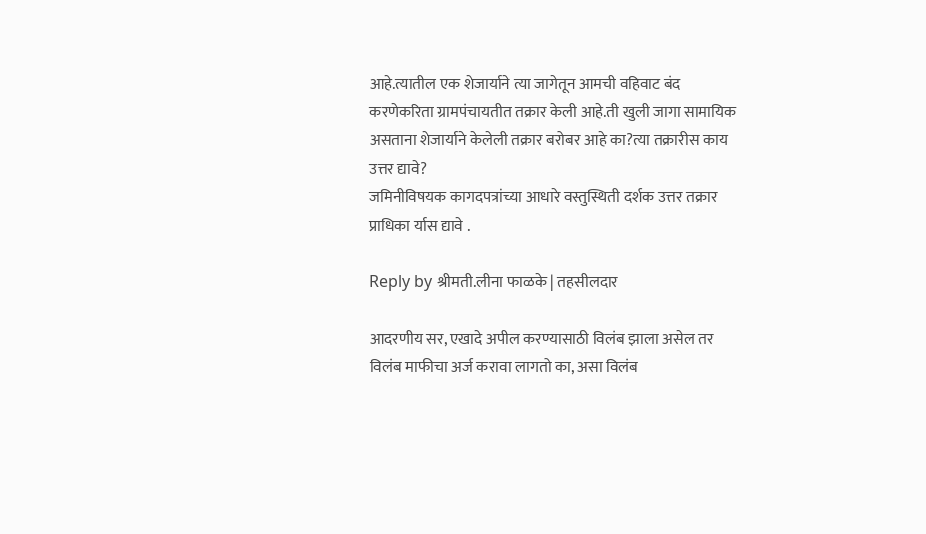आहे.त्यातील एक शेजार्याने त्या जागेतून आमची वहिवाट बंद करणेकरिता ग्रामपंचायतीत तक्रार केली आहे.ती खुली जागा सामायिक असताना शेजार्याने केलेली तक्रार बरोबर आहे का?त्या तक्रारीस काय उत्तर द्यावे?
जमिनीविषयक कागदपत्रांच्या आधारे वस्तुस्थिती दर्शक उत्तर तक्रार प्राधिका र्यास द्यावे .

Reply by श्रीमती.लीना फाळके | तहसीलदार

आदरणीय सर, एखादे अपील करण्यासाठी विलंब झाला असेल तर विलंब माफीचा अर्ज करावा लागतो का, असा विलंब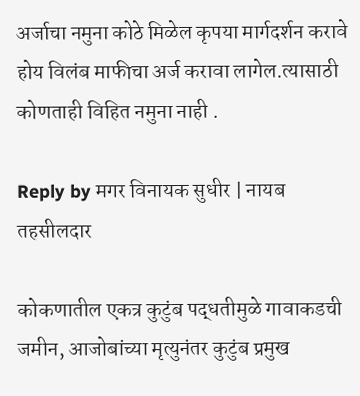अर्जाचा नमुना कोठे मिळेल कृपया मार्गदर्शन करावे
होय विलंब माफीचा अर्ज करावा लागेल.त्यासाठी कोणताही विहित नमुना नाही .

Reply by मगर विनायक सुधीर | नायब तहसीलदार

कोकणातील एकत्र कुटुंब पद्धतीमुळे गावाकडची जमीन, आजोबांच्या मृत्युनंतर कुटुंब प्रमुख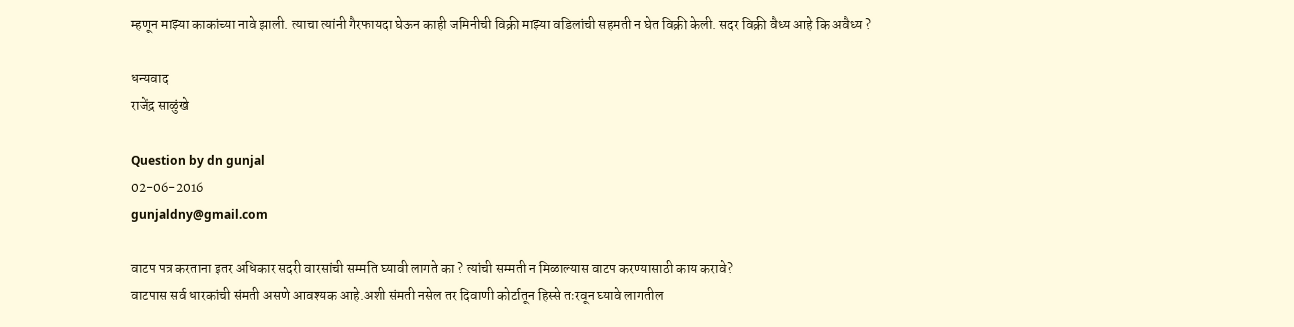म्हणून माझ्या काकांच्या नावे झाली. त्याचा त्यांनी गैरफायदा घेऊन काही जमिनीची विक्री माझ्या वडिलांची सहमती न घेत विक्री केली. सदर विक्री वैध्य आहे कि अवैध्य ?

धन्यवाद
राजेंद्र साळुंखे

Question by dn gunjal
02-06-2016
gunjaldny@gmail.com

वाटप पत्र करताना इतर अधिकार सदरी वारसांची सम्मति घ्यावी लागते का ? त्यांची सम्मती न मिळाल्यास वाटप करण्यासाठी काय करावे?
वाटपास सर्व धारकांची संमती असणे आवश्यक आहे.अशी संमती नसेल तर दिवाणी कोर्टातून हिस्से तःरवून घ्यावे लागतील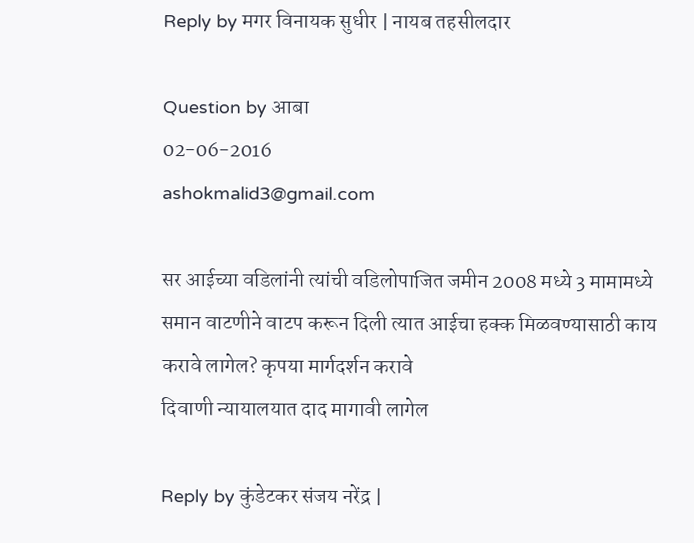Reply by मगर विनायक सुधीर | नायब तहसीलदार

Question by आबा
02-06-2016
ashokmalid3@gmail.com

सर आईच्या वडिलांनी त्यांची वडिलोपाजित जमीन 2008 मध्ये 3 मामामध्ये समान वाटणीने वाटप करून दिली त्यात आईचा हक्क मिळवण्यासाठी काय करावे लागेल? कृपया मार्गदर्शन करावे
दिवाणी न्यायालयात दाद मागावी लागेल

Reply by कुंडेटकर संजय नरेंद्र |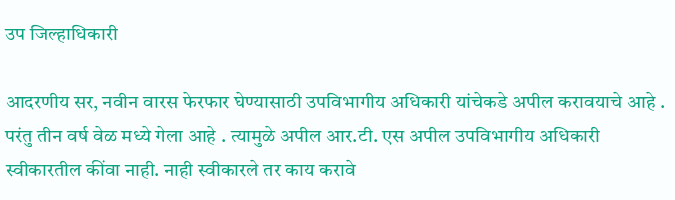उप जिल्हाधिकारी

आदरणीय सर, नवीन वारस फेरफार घेण्यासाठी उपविभागीय अधिकारी यांचेकडे अपील करावयाचे आहे . परंतु तीन वर्ष वेळ मध्ये गेला आहे . त्यामुळे अपील आर.टी. एस अपील उपविभागीय अधिकारी स्वीकारतील कींवा नाही. नाही स्वीकारले तर काय करावे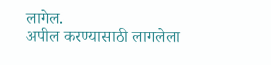लागेल.
अपील करण्यासाठी लागलेला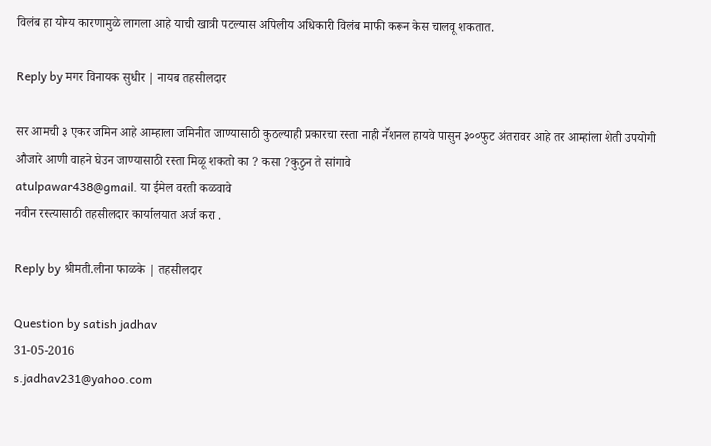विलंब हा योग्य कारणामुळे लागला आहे याची खात्री पटल्यास अपिलीय अधिकारी विलंब माफी करून केस चालवू शकतात.

Reply by मगर विनायक सुधीर | नायब तहसीलदार

सर आमची ३ एकर जमिन आहे आम्हाला जमिनीत जाण्यासाठी कुठल्याही प्रकारचा रस्ता नाही नॕशनल हायवे पासुन ३००फुट अंतरावर आहे तर आम्हांला शेती उपयोगी औजारे आणी वाहने घेउन जाण्यासाठी रस्ता मिळू शकतो का ? कसा ?कुठुन ते सांगावे
atulpawar438@gmail. या ईमेल वरती कळवावे
नवीन रस्त्यासाठी तहसीलदार कार्यालयात अर्ज करा .

Reply by श्रीमती.लीना फाळके | तहसीलदार

Question by satish jadhav
31-05-2016
s.jadhav231@yahoo.com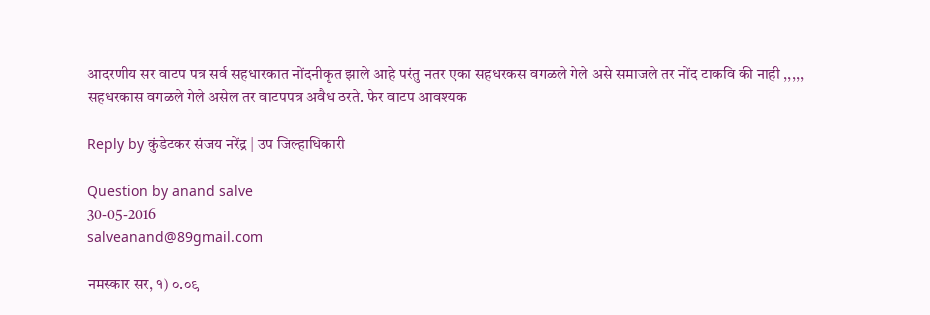आदरणीय सर वाटप पत्र सर्व सहधारकात नोंदनीकृत झाले आहे परंतु नतर एका सहधरकस वगळले गेले असे समाजले तर नोंद टाकवि की नाही ,,,,,
सहधरकास वगळले गेले असेल तर वाटपपत्र अवैध ठरते. फेर वाटप आवश्यक

Reply by कुंडेटकर संजय नरेंद्र | उप जिल्हाधिकारी

Question by anand salve
30-05-2016
salveanand@89gmail.com

नमस्कार सर, १) ०.०९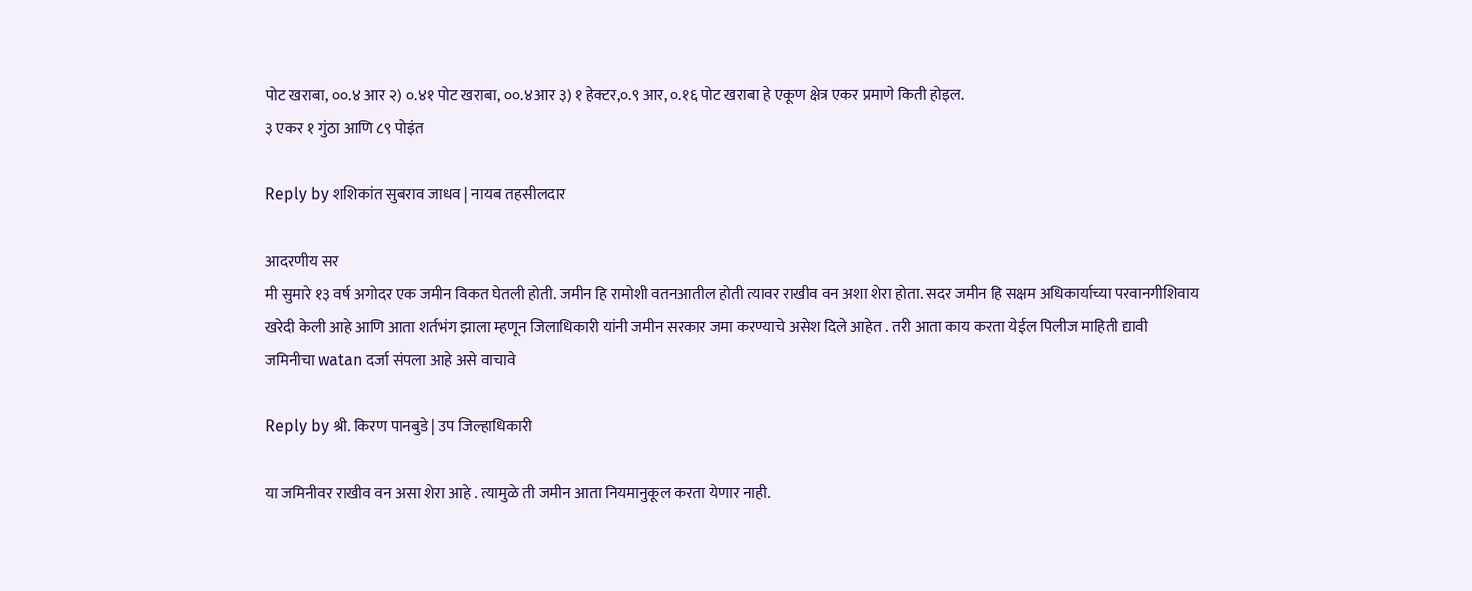पोट खराबा, ००.४ आर २) ०.४१ पोट खराबा, ००.४आर ३) १ हेक्टर,०.९ आर, ०.१६ पोट खराबा हे एकूण क्षेत्र एकर प्रमाणे किती होइल.
३ एकर १ गुंठा आणि ८९ पोइंत

Reply by शशिकांत सुबराव जाधव | नायब तहसीलदार

आदरणीय सर
मी सुमारे १३ वर्ष अगोदर एक जमीन विकत घेतली होती. जमीन हि रामोशी वतनआतील होती त्यावर राखीव वन अशा शेरा होता. सदर जमीन हि सक्षम अधिकार्याच्या परवानगीशिवाय खरेदी केली आहे आणि आता शर्तभंग झाला म्हणून जिलाधिकारी यांनी जमीन सरकार जमा करण्याचे असेश दिले आहेत . तरी आता काय करता येईल पिलीज माहिती द्यावी
जमिनीचा watan दर्जा संपला आहे असे वाचावे

Reply by श्री. किरण पानबुडे | उप जिल्हाधिकारी

या जमिनीवर राखीव वन असा शेरा आहे . त्यामुळे ती जमीन आता नियमानुकूल करता येणार नाही.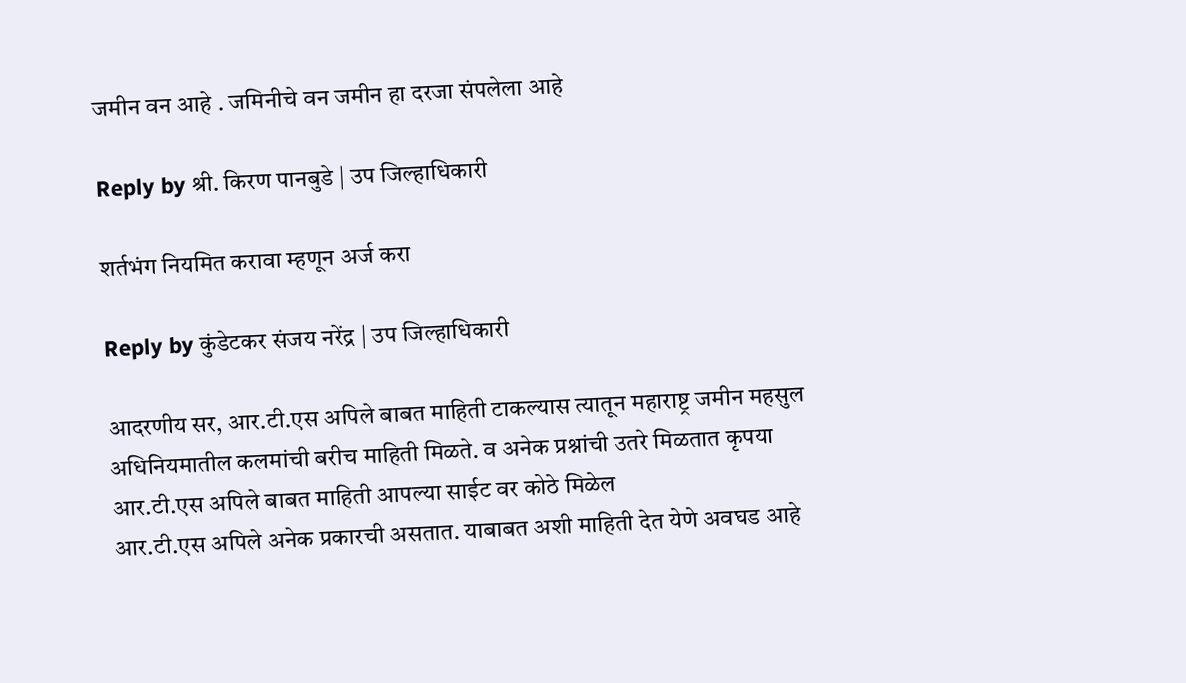जमीन वन आहे . जमिनीचे वन जमीन हा दरजा संपलेला आहे

Reply by श्री. किरण पानबुडे | उप जिल्हाधिकारी

शर्तभंग नियमित करावा म्हणून अर्ज करा

Reply by कुंडेटकर संजय नरेंद्र | उप जिल्हाधिकारी

आदरणीय सर, आर.टी.एस अपिले बाबत माहिती टाकल्यास त्यातून महाराष्ट्र जमीन महसुल अधिनियमातील कलमांची बरीच माहिती मिळते. व अनेक प्रश्नांची उतरे मिळतात कृपया आर.टी.एस अपिले बाबत माहिती आपल्या साईट वर कोठे मिळेल
आर.टी.एस अपिले अनेक प्रकारची असतात. याबाबत अशी माहिती देत येणे अवघड आहे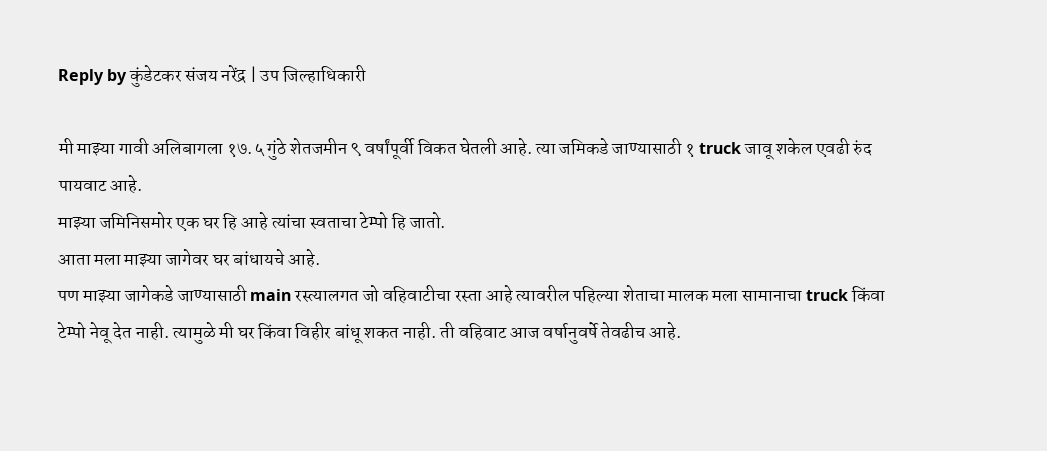Reply by कुंडेटकर संजय नरेंद्र | उप जिल्हाधिकारी

मी माझ्या गावी अलिबागला १७.५ गुंठे शेतजमीन ९ वर्षांपूर्वी विकत घेतली आहे. त्या जमिकडे जाण्यासाठी १ truck जावू शकेल एवढी रुंद पायवाट आहे.
माझ्या जमिनिसमोर एक घर हि आहे त्यांचा स्वताचा टेम्पो हि जातो.
आता मला माझ्या जागेवर घर बांधायचे आहे.
पण माझ्या जागेकडे जाण्यासाठी main रस्त्यालगत जो वहिवाटीचा रस्ता आहे त्यावरील पहिल्या शेताचा मालक मला सामानाचा truck किंवा टेम्पो नेवू देत नाही. त्यामुळे मी घर किंवा विहीर बांधू शकत नाही. ती वहिवाट आज वर्षानुवर्षे तेवढीच आहे.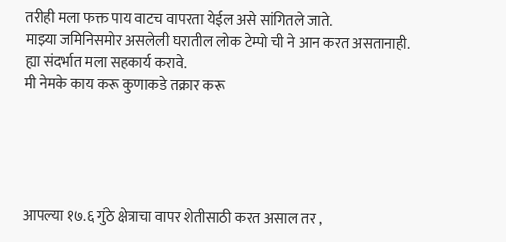तरीही मला फक्त पाय वाटच वापरता येईल असे सांगितले जाते.
माझ्या जमिनिसमोर असलेली घरातील लोक टेम्पो ची ने आन करत असतानाही.
ह्या संदर्भात मला सहकार्य करावे.
मी नेमके काय करू कुणाकडे तक्रार करू





आपल्या १७.६ गुंठे क्षेत्राचा वापर शेतीसाठी करत असाल तर ,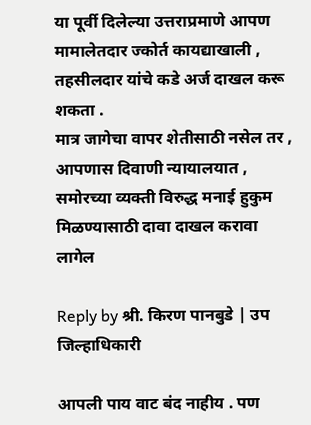या पूर्वी दिलेल्या उत्तराप्रमाणे आपण मामालेतदार ज्कोर्त कायद्याखाली , तहसीलदार यांचे कडे अर्ज दाखल करू शकता .
मात्र जागेचा वापर शेतीसाठी नसेल तर , आपणास दिवाणी न्यायालयात , समोरच्या व्यक्ती विरुद्ध मनाई हुकुम मिळण्यासाठी दावा दाखल करावा लागेल

Reply by श्री. किरण पानबुडे | उप जिल्हाधिकारी

आपली पाय वाट बंद नाहीय . पण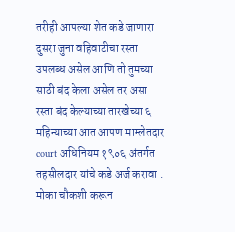तरीही आपल्या शेत कडे जाणारा दुसरा जुना वहिवाटीचा रस्ता उपलब्ध असेल आणि तो तुमच्या साठी बंद केला असेल तर असा रस्ता बंद केल्याच्या तारखेच्या ६ महिन्याच्या आत आपण माम्लेतदार court अधिनियम १९०६ अंतर्गत तहसीलदार यांचे कडे अर्ज करावा . मोका चौकशी करून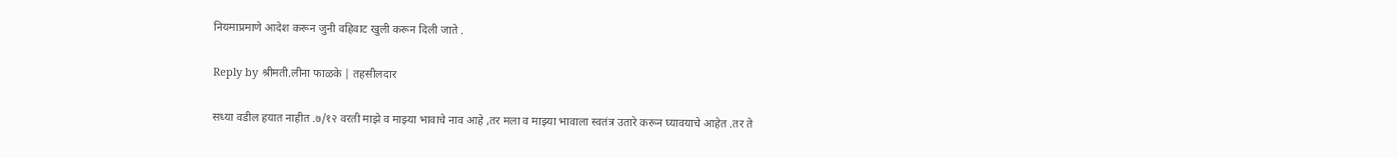नियमाप्रमाणे आदेश करून जुनी वहिवाट खुली करून दिली जाते .

Reply by श्रीमती.लीना फाळके | तहसीलदार

सध्या वडील हयात नाहीत .७/१२ वरती माझे व माझ्या भावाचे नाव आहे ,तर मला व माझ्या भावाला स्वतंत्र उतारे करून घ्यावयाचे आहेत .तर ते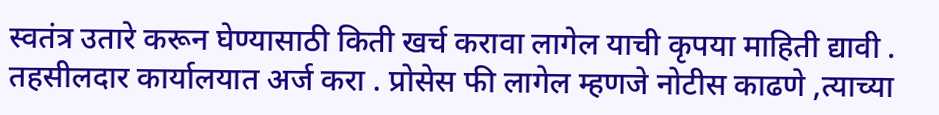स्वतंत्र उतारे करून घेण्यासाठी किती खर्च करावा लागेल याची कृपया माहिती द्यावी .
तहसीलदार कार्यालयात अर्ज करा . प्रोसेस फी लागेल म्हणजे नोटीस काढणे ,त्याच्या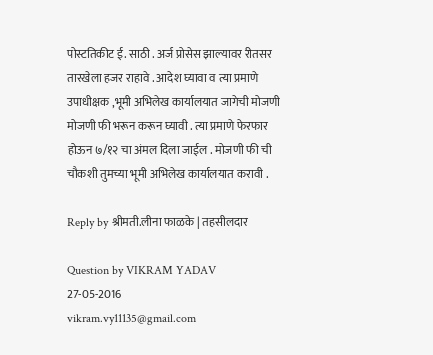पोस्टतिकीट ई. साठी . अर्ज प्रोसेस झाल्यावर रीतसर तारखेला हजर राहावे . आदेश घ्यावा व त्या प्रमाणे उपाधीक्षक ,भूमी अभिलेख कार्यालयात जागेची मोजणी मोजणी फी भरून करून घ्यावी . त्या प्रमाणे फेरफार होऊन ७/१२ चा अंमल दिला जाईल . मोजणी फी ची चौकशी तुमच्या भूमी अभिलेख कार्यालयात करावी .

Reply by श्रीमती.लीना फाळके | तहसीलदार

Question by VIKRAM YADAV
27-05-2016
vikram.vy11135@gmail.com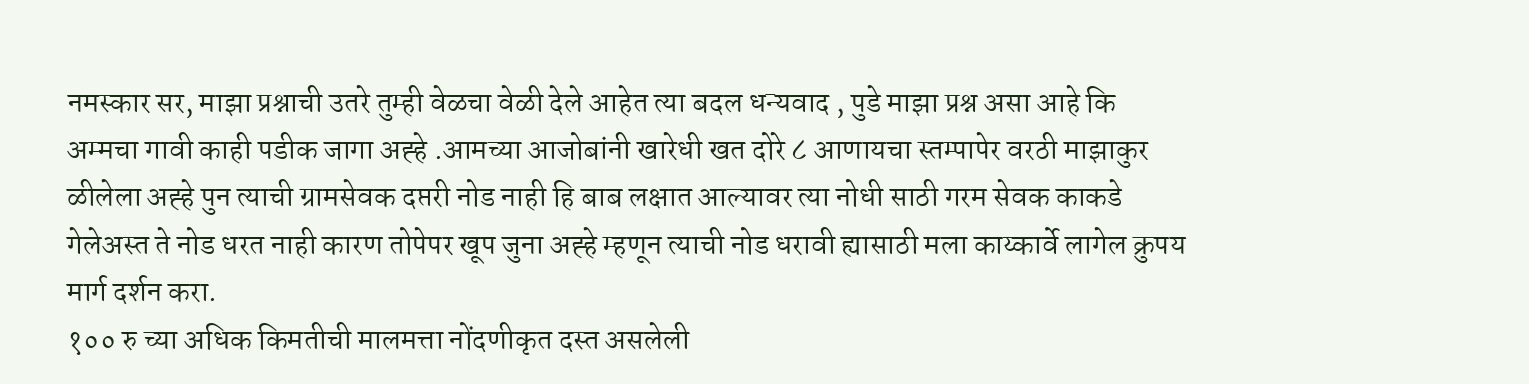नमस्कार सर, माझा प्रश्नाची उतरे तुम्ही वेळचा वेळी देले आहेत त्या बदल धन्यवाद , पुडे माझा प्रश्न असा आहे कि अम्मचा गावी काही पडीक जागा अह्हे .आमच्या आजोबांनी खारेधी खत दोरे ८ आणायचा स्तम्पापेर वरठी माझाकुर ळीलेला अह्हे पुन त्याची ग्रामसेवक दप्तरी नोड नाही हि बाब लक्षात आल्यावर त्या नोधी साठी गरम सेवक काकडे गेलेअस्त ते नोड धरत नाही कारण तोपेपर खूप जुना अह्हे म्हणून त्याची नोड धरावी ह्यासाठी मला काय्कार्वे लागेल क्रुपय मार्ग दर्शन करा.
१०० रु च्या अधिक किमतीची मालमत्ता नोंदणीकृत दस्त असलेली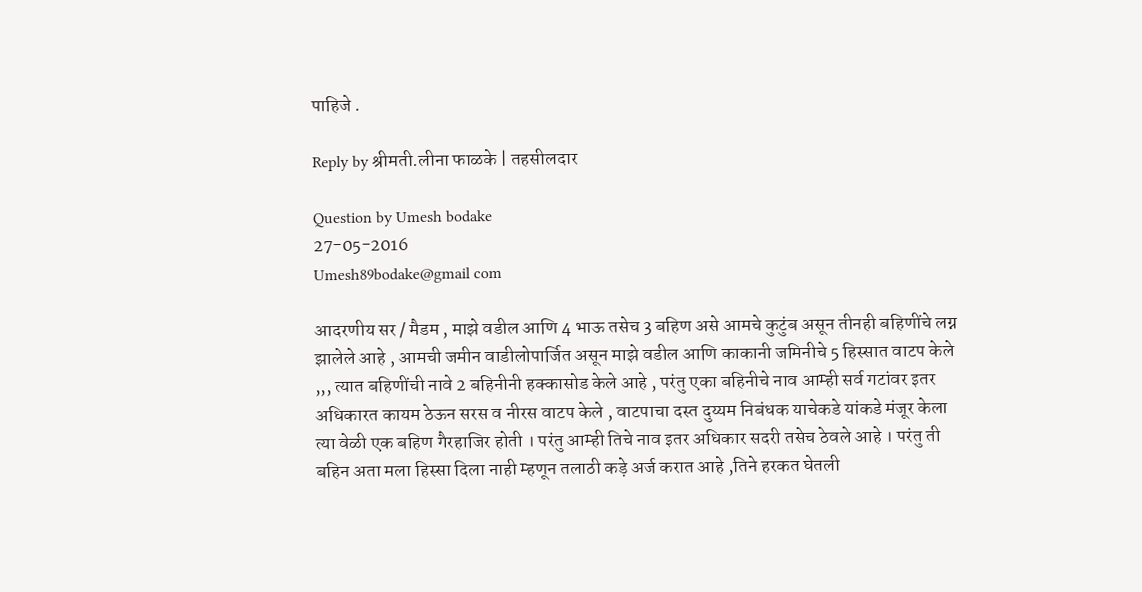पाहिजे .

Reply by श्रीमती.लीना फाळके | तहसीलदार

Question by Umesh bodake
27-05-2016
Umesh89bodake@gmail com

आदरणीय सर / मैडम , माझे वडील आणि 4 भाऊ तसेच 3 बहिण असे आमचे कुटुंब असून तीनही बहिणींचे लग्न झालेले आहे , आमची जमीन वाडीलोपार्जित असून माझे वडील आणि काकानी जमिनीचे 5 हिस्सात वाटप केले ,,, त्यात बहिणींची नावे 2 बहिनीनी हक्कासोड केले आहे , परंतु एका बहिनीचे नाव आम्ही सर्व गटांवर इतर अधिकारत कायम ठेऊन सरस व नीरस वाटप केले , वाटपाचा दस्त दुय्यम निबंधक याचेकडे यांकडे मंजूर केला त्या वेळी एक बहिण गैरहाजिर होती । परंतु आम्ही तिचे नाव इतर अधिकार सदरी तसेच ठेवले आहे । परंतु ती बहिन अता मला हिस्सा दिला नाही म्हणून तलाठी कड़े अर्ज करात आहे ,तिने हरकत घेतली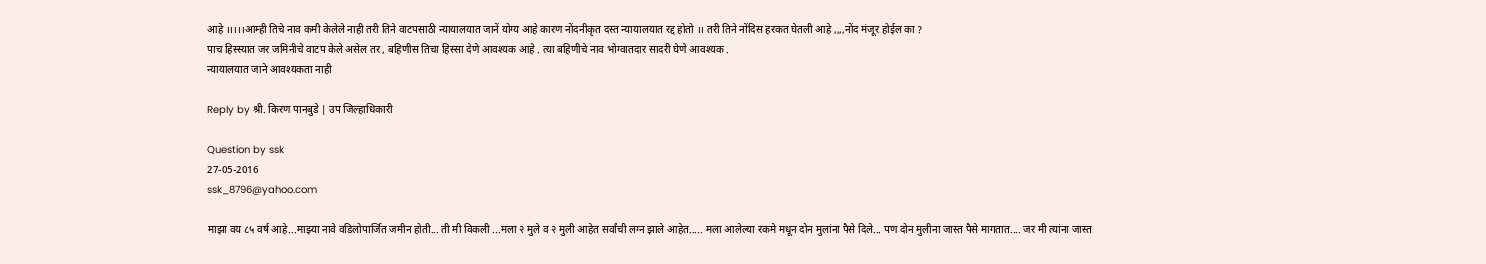आहे ।।।।।आम्ही तिचे नाव कमी केलेले नाही तरी तिने वाटपसाठी न्यायालयात जानें योग्य आहे कारण नोंदनीकृत दस्त न्यायालयात रद्द होतो ।। तरी तिने नोंदिस हरकत घेतली आहे ,,,,नोंद मंजूर होईल का ?
पाच हिस्स्यात जर जमिनीचे वाटप केले असेल तर , बहिणीस तिचा हिस्सा देणे आवश्यक आहे . त्या बहिणीचे नाव भोग्वातदार सादरी घेणे आवश्यक .
न्यायालयात जाने आवश्यकता नाही

Reply by श्री. किरण पानबुडे | उप जिल्हाधिकारी

Question by ssk
27-05-2016
ssk_8796@yahoo.com

माझा वय ८५ वर्ष आहे...माझ्या नावे वडिलोपार्जित जमीन होती... ती मी विकली ...मला २ मुले व २ मुली आहेत सर्वांची लग्न झाले आहेत..... मला आलेल्या रकमे मधून दोन मुलांना पैसे दिले... पण दोन मुलीना जास्त पैसे मागतात.... जर मी त्यांना जास्त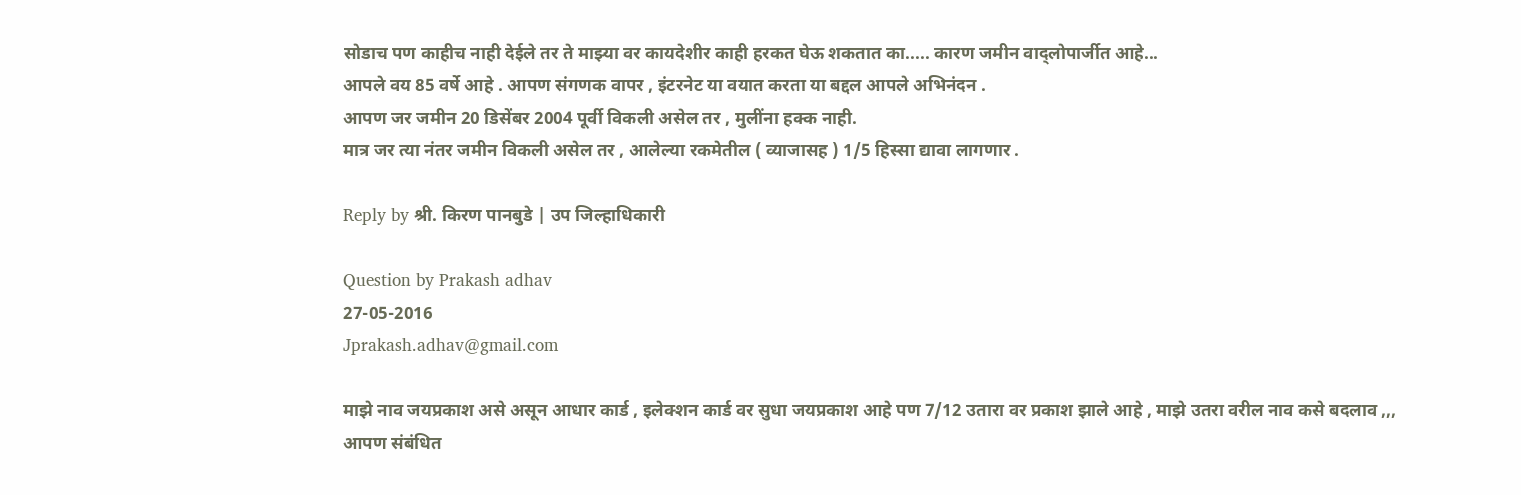सोडाच पण काहीच नाही देईले तर ते माझ्या वर कायदेशीर काही हरकत घेऊ शकतात का..... कारण जमीन वाद्लोपार्जीत आहे...
आपले वय 85 वर्षे आहे . आपण संगणक वापर , इंटरनेट या वयात करता या बद्दल आपले अभिनंदन .
आपण जर जमीन 20 डिसेंबर 2004 पूर्वी विकली असेल तर , मुलींना हक्क नाही.
मात्र जर त्या नंतर जमीन विकली असेल तर , आलेल्या रकमेतील ( व्याजासह ) 1/5 हिस्सा द्यावा लागणार .

Reply by श्री. किरण पानबुडे | उप जिल्हाधिकारी

Question by Prakash adhav
27-05-2016
Jprakash.adhav@gmail.com

माझे नाव जयप्रकाश असे असून आधार कार्ड , इलेक्शन कार्ड वर सुधा जयप्रकाश आहे पण 7/12 उतारा वर प्रकाश झाले आहे , माझे उतरा वरील नाव कसे बदलाव ,,,
आपण संबंधित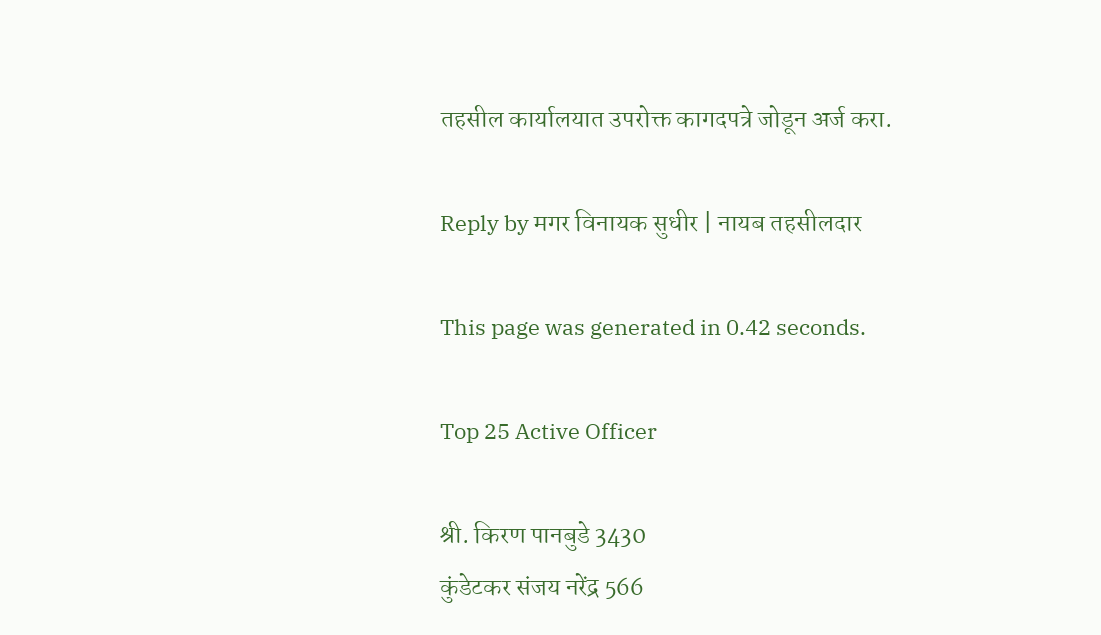तहसील कार्यालयात उपरोक्त कागदपत्रे जोडून अर्ज करा.

Reply by मगर विनायक सुधीर | नायब तहसीलदार

This page was generated in 0.42 seconds.

Top 25 Active Officer

श्री. किरण पानबुडे 3430
कुंडेटकर संजय नरेंद्र 566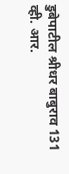डुबेपाटील श्रीधर बाबुराव 131
व्ही. आर.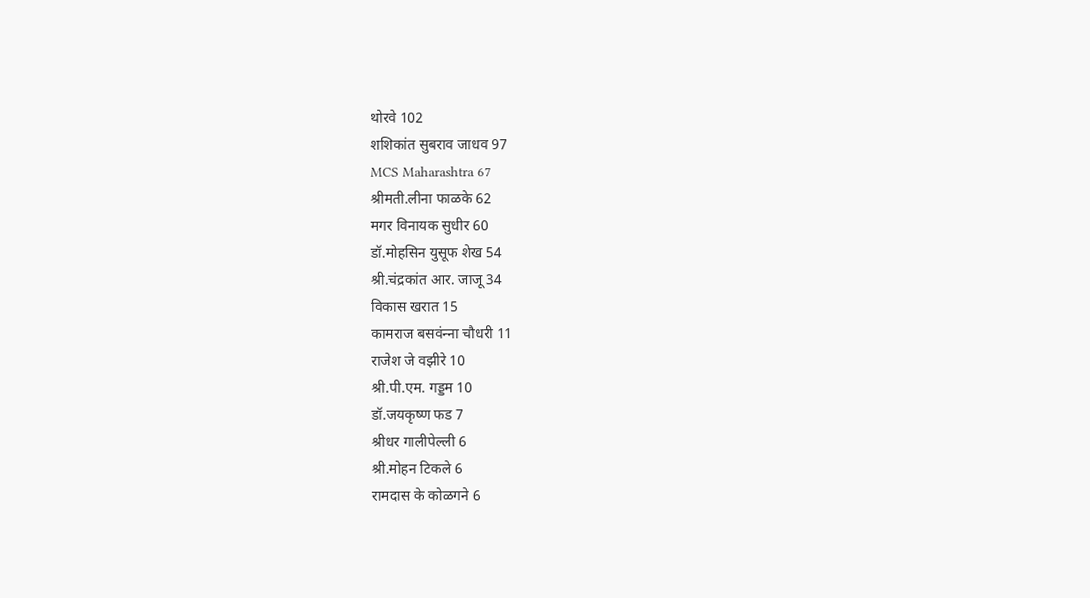थोरवे 102
शशिकांत सुबराव जाधव 97
MCS Maharashtra 67
श्रीमती.लीना फाळके 62
मगर विनायक सुधीर 60
डॉ.मोहसिन युसूफ शेख 54
श्री.चंद्रकांत आर. जाजू 34
विकास खरात 15
कामराज बसवंन्‍ना चौधरी 11
राजेश जे वझीरे 10
श्री.पी.एम. गड्डम 10
डॉ.जयकृष्ण फड 7
श्रीधर गालीपेल्ली 6
श्री.मोहन टिकले 6
रामदास के कोळगने 6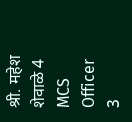श्री. महेश शेवाळे 4
MCS Officer 3